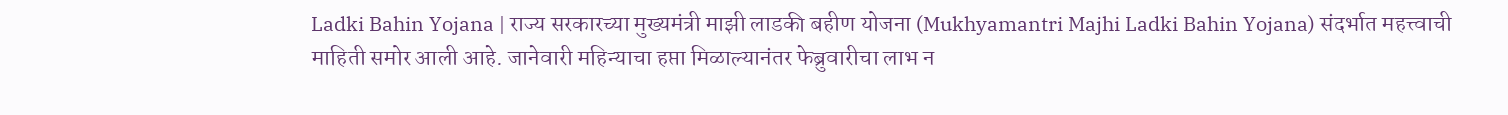Ladki Bahin Yojana | राज्य सरकारच्या मुख्यमंत्री माझी लाडकी बहीण योजना (Mukhyamantri Majhi Ladki Bahin Yojana) संदर्भात महत्त्वाची माहिती समोर आली आहे. जानेवारी महिन्याचा हप्ता मिळाल्यानंतर फेब्रुवारीचा लाभ न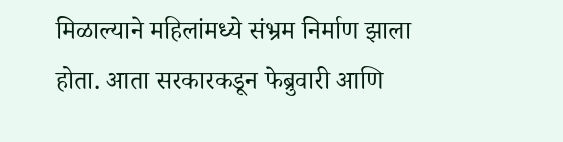मिळाल्याने महिलांमध्ये संभ्रम निर्माण झाला होता. आता सरकारकडून फेब्रुवारी आणि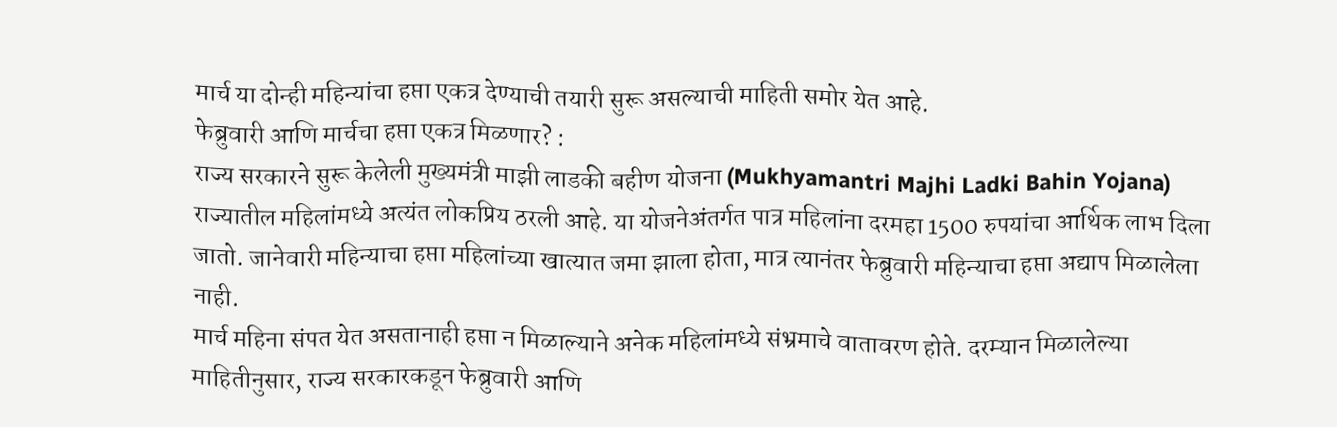मार्च या दोन्ही महिन्यांचा हप्ता एकत्र देण्याची तयारी सुरू असल्याची माहिती समोर येत आहे.
फेब्रुवारी आणि मार्चचा हप्ता एकत्र मिळणार? :
राज्य सरकारने सुरू केलेली मुख्यमंत्री माझी लाडकी बहीण योजना (Mukhyamantri Majhi Ladki Bahin Yojana) राज्यातील महिलांमध्ये अत्यंत लोकप्रिय ठरली आहे. या योजनेअंतर्गत पात्र महिलांना दरमहा 1500 रुपयांचा आर्थिक लाभ दिला जातो. जानेवारी महिन्याचा हप्ता महिलांच्या खात्यात जमा झाला होता, मात्र त्यानंतर फेब्रुवारी महिन्याचा हप्ता अद्याप मिळालेला नाही.
मार्च महिना संपत येत असतानाही हप्ता न मिळाल्याने अनेक महिलांमध्ये संभ्रमाचे वातावरण होते. दरम्यान मिळालेल्या माहितीनुसार, राज्य सरकारकडून फेब्रुवारी आणि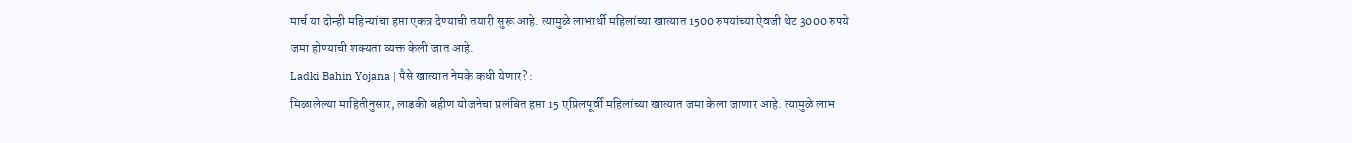मार्च या दोन्ही महिन्यांचा हप्ता एकत्र देण्याची तयारी सुरू आहे. त्यामुळे लाभार्थी महिलांच्या खात्यात 1500 रुपयांच्या ऐवजी थेट 3000 रुपये जमा होण्याची शक्यता व्यक्त केली जात आहे.
Ladki Bahin Yojana | पैसे खात्यात नेमके कधी येणार? :
मिळालेल्या माहितीनुसार, लाडकी बहीण योजनेचा प्रलंबित हप्ता 15 एप्रिलपूर्वी महिलांच्या खात्यात जमा केला जाणार आहे. त्यामुळे लाभ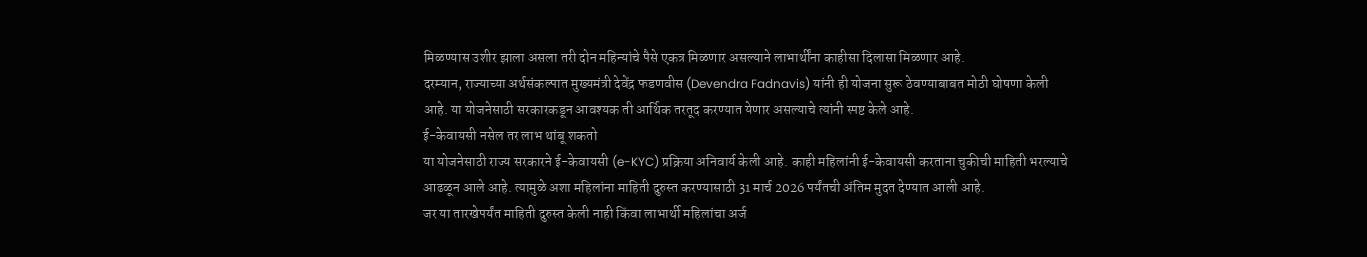मिळण्यास उशीर झाला असला तरी दोन महिन्यांचे पैसे एकत्र मिळणार असल्याने लाभार्थींना काहीसा दिलासा मिळणार आहे.
दरम्यान, राज्याच्या अर्थसंकल्पात मुख्यमंत्री देवेंद्र फडणवीस (Devendra Fadnavis) यांनी ही योजना सुरू ठेवण्याबाबत मोठी घोषणा केली आहे. या योजनेसाठी सरकारकडून आवश्यक ती आर्थिक तरतूद करण्यात येणार असल्याचे त्यांनी स्पष्ट केले आहे.
ई-केवायसी नसेल तर लाभ थांबू शकतो
या योजनेसाठी राज्य सरकारने ई-केवायसी (e-KYC) प्रक्रिया अनिवार्य केली आहे. काही महिलांनी ई-केवायसी करताना चुकीची माहिती भरल्याचे आढळून आले आहे. त्यामुळे अशा महिलांना माहिती दुरुस्त करण्यासाठी 31 मार्च 2026 पर्यंतची अंतिम मुदत देण्यात आली आहे.
जर या तारखेपर्यंत माहिती दुरुस्त केली नाही किंवा लाभार्थी महिलांचा अर्ज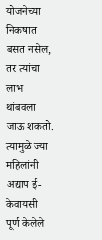योजनेच्या निकषात बसत नसेल, तर त्यांचा लाभ थांबवला जाऊ शकतो. त्यामुळे ज्या महिलांनी अद्याप ई-केवायसी पूर्ण केलेले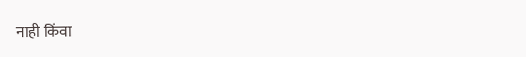नाही किंवा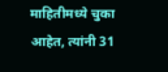माहितीमध्ये चुका आहेत, त्यांनी 31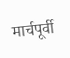मार्चपूर्वी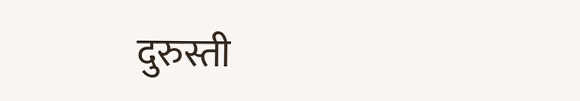दुरुस्ती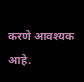करणे आवश्यक आहे.